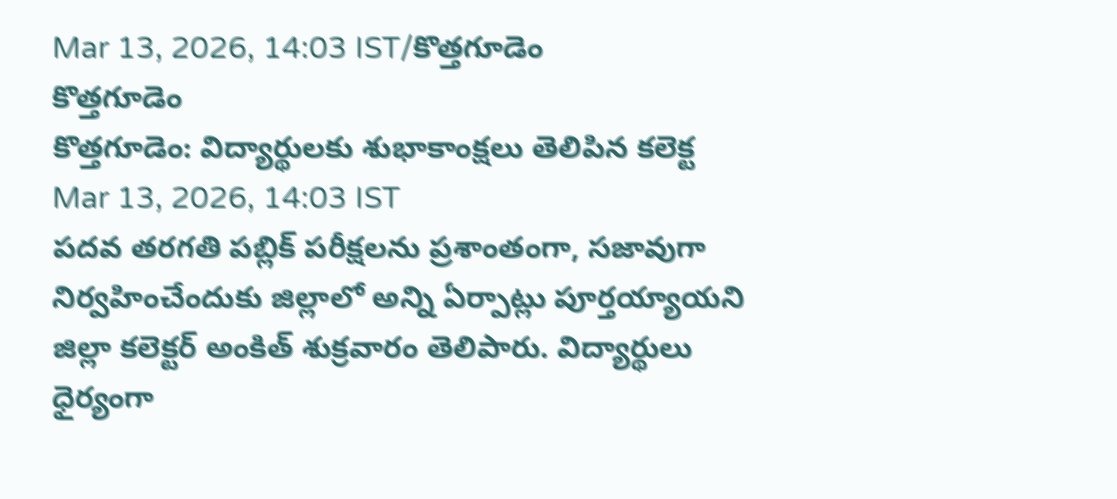Mar 13, 2026, 14:03 IST/కొత్తగూడెం
కొత్తగూడెం
కొత్తగూడెం: విద్యార్థులకు శుభాకాంక్షలు తెలిపిన కలెక్ట
Mar 13, 2026, 14:03 IST
పదవ తరగతి పబ్లిక్ పరీక్షలను ప్రశాంతంగా, సజావుగా నిర్వహించేందుకు జిల్లాలో అన్ని ఏర్పాట్లు పూర్తయ్యాయని జిల్లా కలెక్టర్ అంకిత్ శుక్రవారం తెలిపారు. విద్యార్థులు ధైర్యంగా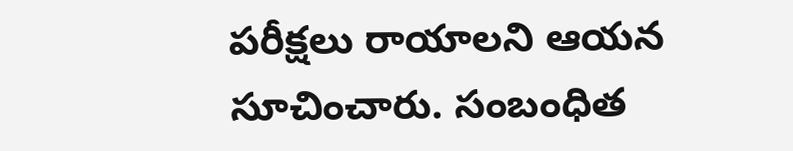పరీక్షలు రాయాలని ఆయన సూచించారు. సంబంధిత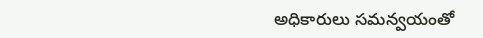అధికారులు సమన్వయంతో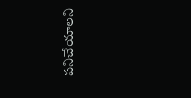పనిచేయాలని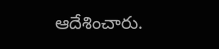ఆదేశించారు.